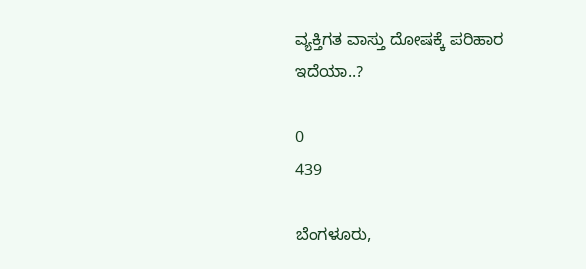ವ್ಯಕ್ತಿಗತ ವಾಸ್ತು ದೋಷಕ್ಕೆ ಪರಿಹಾರ ಇದೆಯಾ..?

0
439

ಬೆಂಗಳೂರು,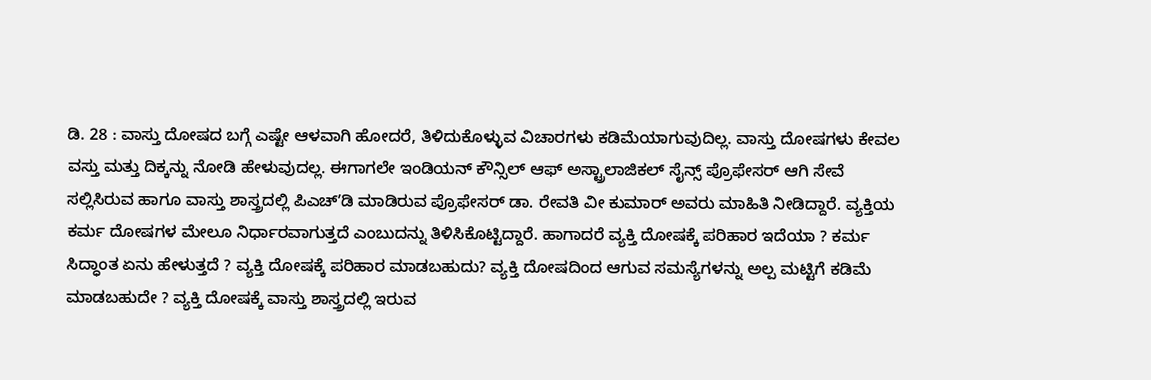ಡಿ. 28 : ವಾಸ್ತು ದೋಷದ ಬಗ್ಗೆ ಎಷ್ಟೇ ಆಳವಾಗಿ ಹೋದರೆ, ತಿಳಿದುಕೊಳ್ಳುವ ವಿಚಾರಗಳು ಕಡಿಮೆಯಾಗುವುದಿಲ್ಲ. ವಾಸ್ತು ದೋಷಗಳು ಕೇವಲ ವಸ್ತು ಮತ್ತು ದಿಕ್ಕನ್ನು ನೋಡಿ ಹೇಳುವುದಲ್ಲ. ಈಗಾಗಲೇ ಇಂಡಿಯನ್ ಕೌನ್ಸಿಲ್ ಆಫ್ ಅಸ್ಟ್ರಾಲಾಜಿಕಲ್ ಸೈನ್ಸ್ ಪ್ರೊಫೇಸರ್ ಆಗಿ ಸೇವೆ ಸಲ್ಲಿಸಿರುವ ಹಾಗೂ ವಾಸ್ತು ಶಾಸ್ತ್ರದಲ್ಲಿ ಪಿಎಚ್ʼಡಿ ಮಾಡಿರುವ ಪ್ರೊಫೇಸರ್ ಡಾ. ರೇವತಿ ವೀ ಕುಮಾರ್ ಅವರು ಮಾಹಿತಿ ನೀಡಿದ್ದಾರೆ. ವ್ಯಕ್ತಿಯ ಕರ್ಮ ದೋಷಗಳ ಮೇಲೂ ನಿರ್ಧಾರವಾಗುತ್ತದೆ ಎಂಬುದನ್ನು ತಿಳಿಸಿಕೊಟ್ಟಿದ್ದಾರೆ. ಹಾಗಾದರೆ ವ್ಯಕ್ತಿ ದೋಷಕ್ಕೆ ಪರಿಹಾರ ಇದೆಯಾ ? ಕರ್ಮ ಸಿದ್ಧಾಂತ ಏನು ಹೇಳುತ್ತದೆ ? ವ್ಯಕ್ತಿ ದೋಷಕ್ಕೆ ಪರಿಹಾರ ಮಾಡಬಹುದು? ವ್ಯಕ್ತಿ ದೋಷದಿಂದ ಆಗುವ ಸಮಸ್ಯೆಗಳನ್ನು ಅಲ್ಪ ಮಟ್ಟಿಗೆ ಕಡಿಮೆ ಮಾಡಬಹುದೇ ? ವ್ಯಕ್ತಿ ದೋಷಕ್ಕೆ ವಾಸ್ತು ಶಾಸ್ತ್ರದಲ್ಲಿ ಇರುವ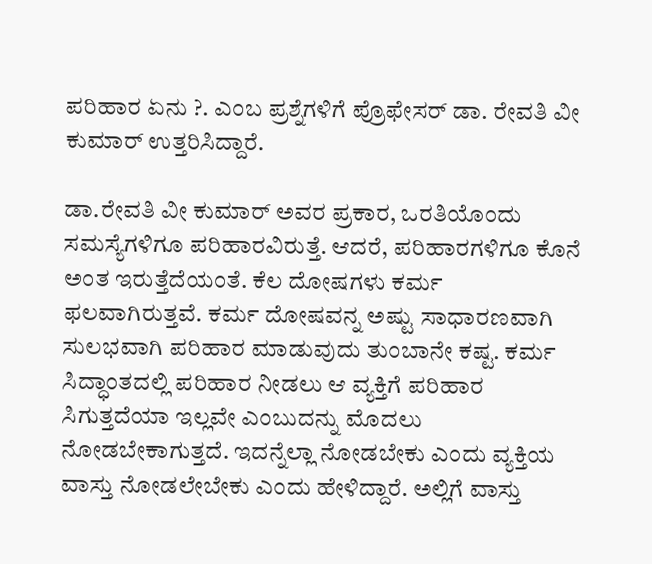ಪರಿಹಾರ ಏನು ?. ಎಂಬ ಪ್ರಶ್ನೆಗಳಿಗೆ ಪ್ರೊಫೇಸರ್ ಡಾ. ರೇವತಿ ವೀ ಕುಮಾರ್ ಉತ್ತರಿಸಿದ್ದಾರೆ.

ಡಾ.ರೇವತಿ ವೀ ಕುಮಾರ್ ಅವರ ಪ್ರಕಾರ, ಒರತಿಯೊಂದು ಸಮಸ್ಯೆಗಳಿಗೂ ಪರಿಹಾರವಿರುತ್ತೆ. ಆದರೆ, ಪರಿಹಾರಗಳಿಗೂ ಕೊನೆ ಅಂತ ಇರುತ್ತೆದೆಯಂತೆ. ಕೆಲ ದೋಷಗಳು ಕರ್ಮ ಫಲವಾಗಿರುತ್ತವೆ. ಕರ್ಮ ದೋಷವನ್ನ ಅಷ್ಟು ಸಾಧಾರಣವಾಗಿ ಸುಲಭವಾಗಿ ಪರಿಹಾರ ಮಾಡುವುದು ತುಂಬಾನೇ ಕಷ್ಟ. ಕರ್ಮ ಸಿದ್ಧಾಂತದಲ್ಲಿ ಪರಿಹಾರ ನೀಡಲು ಆ ವ್ಯಕ್ತಿಗೆ ಪರಿಹಾರ ಸಿಗುತ್ತದೆಯಾ ಇಲ್ಲವೇ ಎಂಬುದನ್ನು ಮೊದಲು ನೋಡಬೇಕಾಗುತ್ತದೆ. ಇದನ್ನೆಲ್ಲಾ ನೋಡಬೇಕು ಎಂದು ವ್ಯಕ್ತಿಯ ವಾಸ್ತು ನೋಡಲೇಬೇಕು ಎಂದು ಹೇಳಿದ್ದಾರೆ. ಅಲ್ಲಿಗೆ ವಾಸ್ತು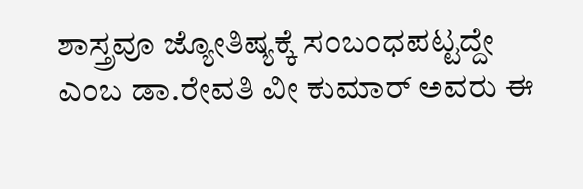ಶಾಸ್ತ್ರವೂ ಜ್ಯೋತಿಷ್ಯಕ್ಕೆ ಸಂಬಂಧಪಟ್ಟದ್ದೇ ಎಂಬ ಡಾ.ರೇವತಿ ವೀ ಕುಮಾರ್ ಅವರು ಈ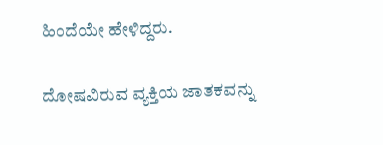ಹಿಂದೆಯೇ ಹೇಳಿದ್ದರು.

ದೋಷವಿರುವ ವ್ಯಕ್ತಿಯ ಜಾತಕವನ್ನು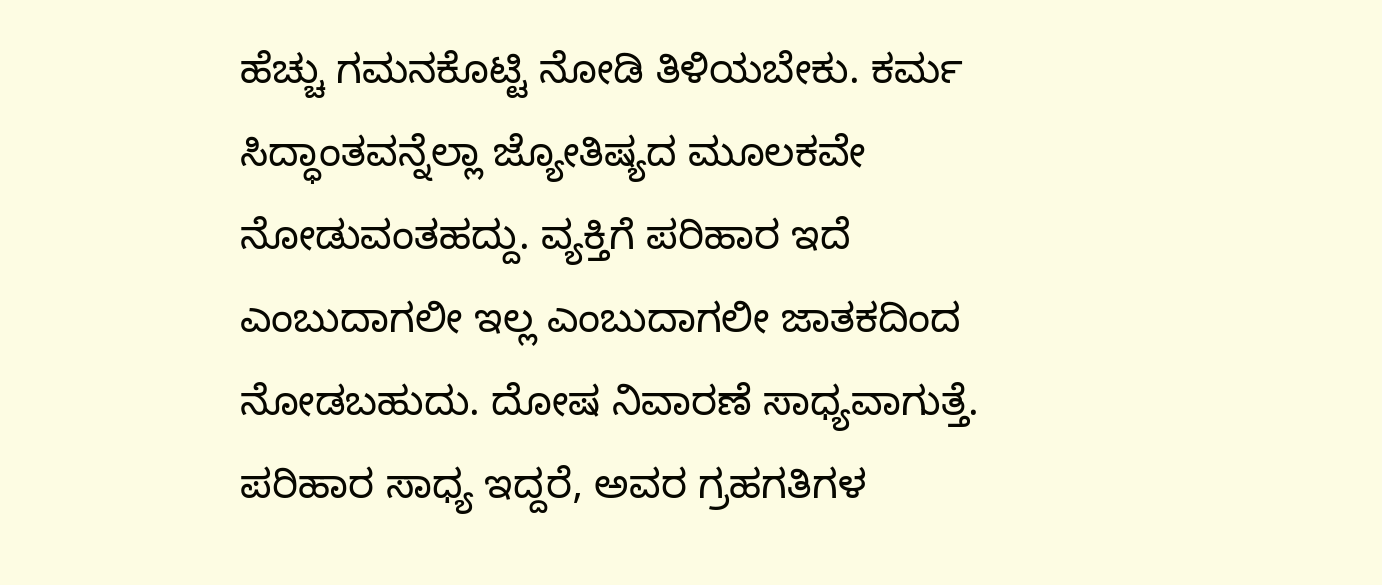ಹೆಚ್ಚು ಗಮನಕೊಟ್ಟಿ ನೋಡಿ ತಿಳಿಯಬೇಕು. ಕರ್ಮ ಸಿದ್ಧಾಂತವನ್ನೆಲ್ಲಾ ಜ್ಯೋತಿಷ್ಯದ ಮೂಲಕವೇ ನೋಡುವಂತಹದ್ದು. ವ್ಯಕ್ತಿಗೆ ಪರಿಹಾರ ಇದೆ ಎಂಬುದಾಗಲೀ ಇಲ್ಲ ಎಂಬುದಾಗಲೀ ಜಾತಕದಿಂದ ನೋಡಬಹುದು. ದೋಷ ನಿವಾರಣೆ ಸಾಧ್ಯವಾಗುತ್ತೆ. ಪರಿಹಾರ ಸಾಧ್ಯ ಇದ್ದರೆ, ಅವರ ಗ್ರಹಗತಿಗಳ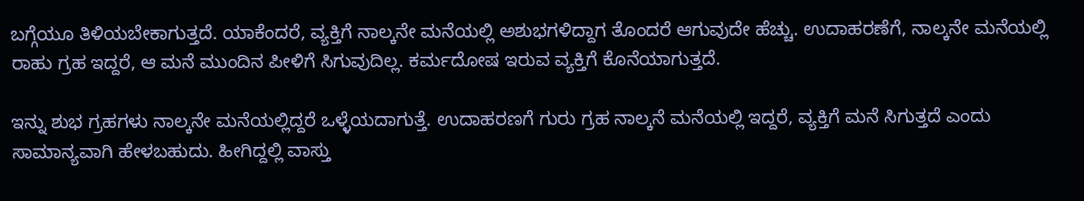ಬಗ್ಗೆಯೂ ತಿಳಿಯಬೇಕಾಗುತ್ತದೆ. ಯಾಕೆಂದರೆ, ವ್ಯಕ್ತಿಗೆ ನಾಲ್ಕನೇ ಮನೆಯಲ್ಲಿ ಅಶುಭಗಳಿದ್ದಾಗ ತೊಂದರೆ ಆಗುವುದೇ ಹೆಚ್ಚು. ಉದಾಹರಣೆಗೆ, ನಾಲ್ಕನೇ ಮನೆಯಲ್ಲಿ ರಾಹು ಗ್ರಹ ಇದ್ದರೆ, ಆ ಮನೆ ಮುಂದಿನ ಪೀಳಿಗೆ ಸಿಗುವುದಿಲ್ಲ. ಕರ್ಮದೋಷ ಇರುವ ವ್ಯಕ್ತಿಗೆ ಕೊನೆಯಾಗುತ್ತದೆ.

ಇನ್ನು ಶುಭ ಗ್ರಹಗಳು ನಾಲ್ಕನೇ ಮನೆಯಲ್ಲಿದ್ದರೆ ಒಳ್ಳೆಯದಾಗುತ್ತೆ. ಉದಾಹರಣಗೆ ಗುರು ಗ್ರಹ ನಾಲ್ಕನೆ ಮನೆಯಲ್ಲಿ ಇದ್ದರೆ, ವ್ಯಕ್ತಿಗೆ ಮನೆ ಸಿಗುತ್ತದೆ ಎಂದು ಸಾಮಾನ್ಯವಾಗಿ ಹೇಳಬಹುದು. ಹೀಗಿದ್ದಲ್ಲಿ ವಾಸ್ತು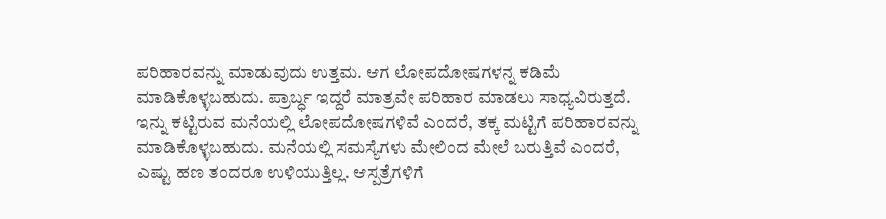ಪರಿಹಾರವನ್ನು ಮಾಡುವುದು ಉತ್ತಮ. ಆಗ ಲೋಪದೋಷಗಳನ್ನ ಕಡಿಮೆ ಮಾಡಿಕೊಳ್ಳಬಹುದು. ಪ್ರಾರ್ಬ್ಧ ಇದ್ದರೆ ಮಾತ್ರವೇ ಪರಿಹಾರ ಮಾಡಲು ಸಾಧ್ಯವಿರುತ್ತದೆ. ಇನ್ನು ಕಟ್ಟಿರುವ ಮನೆಯಲ್ಲಿ ಲೋಪದೋಷಗಳಿವೆ ಎಂದರೆ, ತಕ್ಕ ಮಟ್ಟಿಗೆ ಪರಿಹಾರವನ್ನು ಮಾಡಿಕೊಳ್ಳಬಹುದು. ಮನೆಯಲ್ಲಿ ಸಮಸ್ಯೆಗಳು ಮೇಲಿಂದ ಮೇಲೆ ಬರುತ್ತಿವೆ ಎಂದರೆ, ಎಷ್ಟು ಹಣ ತಂದರೂ ಉಳಿಯುತ್ತಿಲ್ಲ. ಆಸ್ಪತ್ರೆಗಳಿಗೆ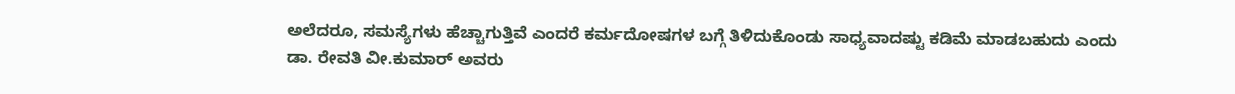ಅಲೆದರೂ, ಸಮಸ್ಯೆಗಳು ಹೆಚ್ಚಾಗುತ್ತಿವೆ ಎಂದರೆ ಕರ್ಮದೋಷಗಳ ಬಗ್ಗೆ ತಿಳಿದುಕೊಂಡು ಸಾಧ್ಯವಾದಷ್ಟು ಕಡಿಮೆ ಮಾಡಬಹುದು ಎಂದು ಡಾ. ರೇವತಿ ವೀ.ಕುಮಾರ್ ಅವರು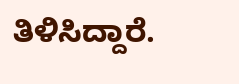ತಿಳಿಸಿದ್ದಾರೆ.